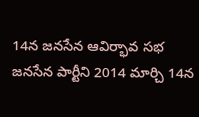14న జనసేన ఆవిర్భావ సభ
జనసేన పార్టీని 2014 మార్చి 14న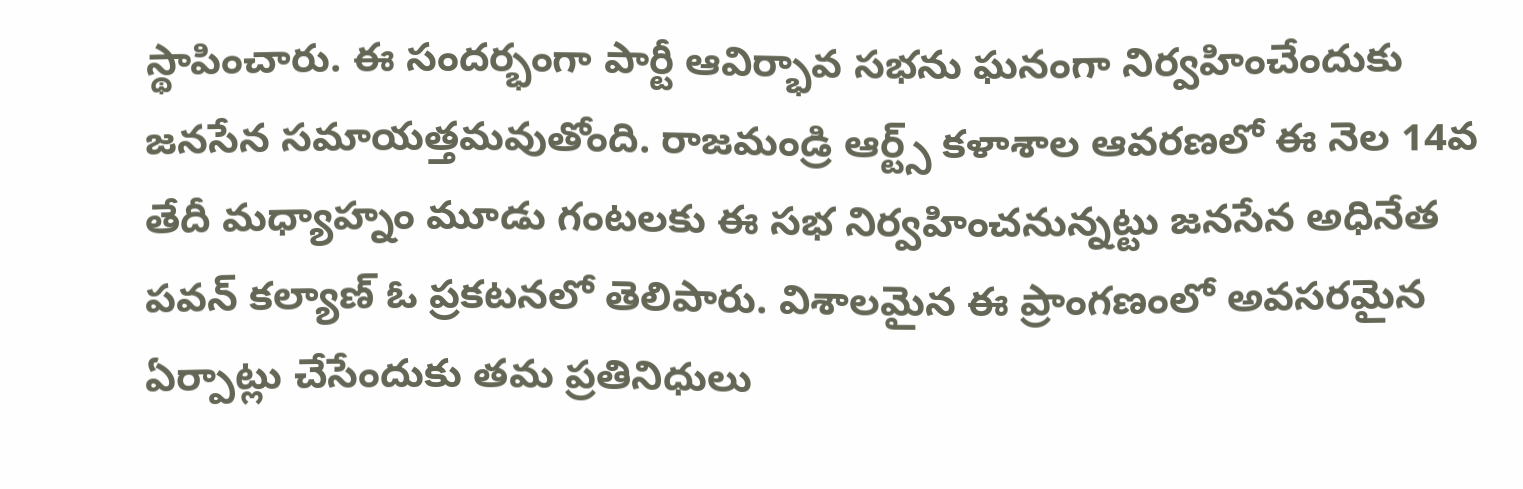స్థాపించారు. ఈ సందర్భంగా పార్టీ ఆవిర్భావ సభను ఘనంగా నిర్వహించేందుకు జనసేన సమాయత్తమవుతోంది. రాజమండ్రి ఆర్ట్స్ కళాశాల ఆవరణలో ఈ నెల 14వ తేదీ మధ్యాహ్నం మూడు గంటలకు ఈ సభ నిర్వహించనున్నట్టు జనసేన అధినేత పవన్ కల్యాణ్ ఓ ప్రకటనలో తెలిపారు. విశాలమైన ఈ ప్రాంగణంలో అవసరమైన ఏర్పాట్లు చేసేందుకు తమ ప్రతినిధులు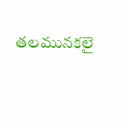తలమునకలై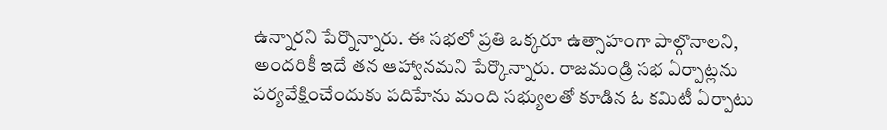ఉన్నారని పేర్నొన్నారు. ఈ సభలో ప్రతి ఒక్కరూ ఉత్సాహంగా పాల్గొనాలని, అందరికీ ఇదే తన ఆహ్వానమని పేర్కొన్నారు. రాజమండ్రి సభ ఏర్పాట్లను పర్యవేక్షించేందుకు పదిహేను మంది సభ్యులతో కూడిన ఓ కమిటీ ఏర్పాటు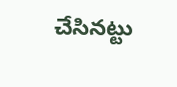చేసినట్టు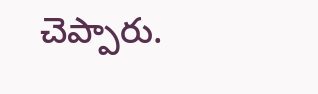చెప్పారు.